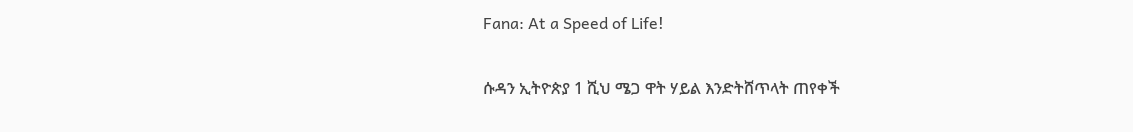Fana: At a Speed of Life!

ሱዳን ኢትዮጵያ 1 ሺህ ሜጋ ዋት ሃይል እንድትሸጥላት ጠየቀች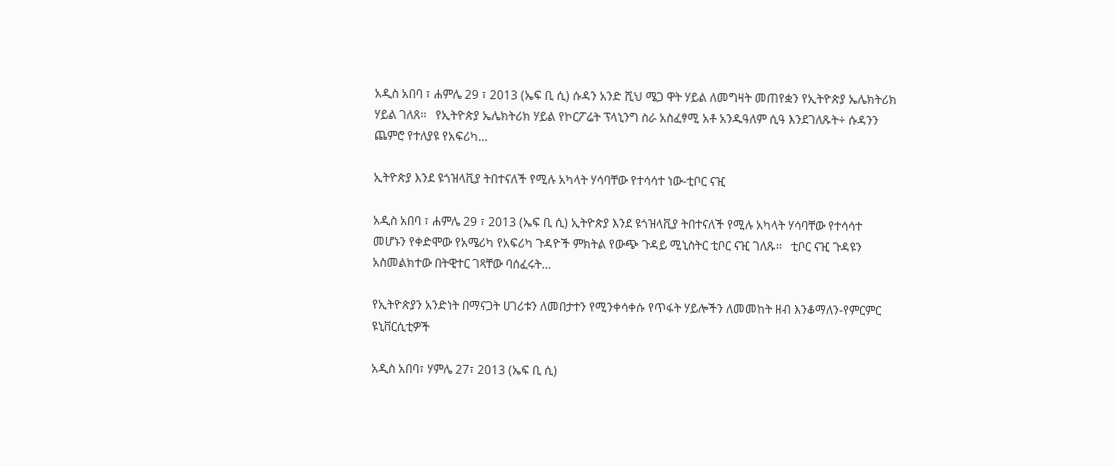አዲስ አበባ ፣ ሐምሌ 29 ፣ 2013 (ኤፍ ቢ ሲ) ሱዳን አንድ ሺህ ሜጋ ዋት ሃይል ለመግዛት መጠየቋን የኢትዮጵያ ኤሌክትሪክ ሃይል ገለጸ።   የኢትዮጵያ ኤሌክትሪክ ሃይል የኮርፖሬት ፕላኒንግ ስራ አስፈፃሚ አቶ አንዱዓለም ሲዓ እንደገለጹት÷ ሱዳንን ጨምሮ የተለያዩ የአፍሪካ…

ኢትዮጵያ እንደ ዩጎዝላቪያ ትበተናለች የሚሉ አካላት ሃሳባቸው የተሳሳተ ነው-ቲቦር ናዢ

አዲስ አበባ ፣ ሐምሌ 29 ፣ 2013 (ኤፍ ቢ ሲ) ኢትዮጵያ እንደ ዩጎዝላቪያ ትበተናለች የሚሉ አካላት ሃሳባቸው የተሳሳተ መሆኑን የቀድሞው የአሜሪካ የአፍሪካ ጉዳዮች ምክትል የውጭ ጉዳይ ሚኒስትር ቲቦር ናዢ ገለጹ፡፡   ቲቦር ናዢ ጉዳዩን አስመልክተው በትዊተር ገጻቸው ባሰፈሩት…

የኢትዮጵያን አንድነት በማናጋት ሀገሪቱን ለመበታተን የሚንቀሳቀሱ የጥፋት ሃይሎችን ለመመከት ዘብ እንቆማለን-የምርምር ዩኒቨርሲቲዎች

አዲስ አበባ፣ ሃምሌ 27፣ 2013 (ኤፍ ቢ ሲ)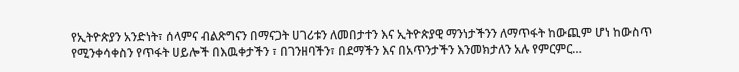የኢትዮጵያን አንድነት፣ ሰላምና ብልጽግናን በማናጋት ሀገሪቱን ለመበታተን እና ኢትዮጵያዊ ማንነታችንን ለማጥፋት ከውጪም ሆነ ከውስጥ የሚንቀሳቀስን የጥፋት ሀይሎች በእዉቀታችን ፣ በገንዘባችን፣ በደማችን እና በአጥንታችን እንመክታለን አሉ የምርምር…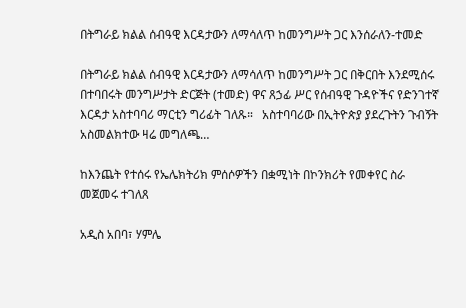በትግራይ ክልል ሰብዓዊ እርዳታውን ለማሳለጥ ከመንግሥት ጋር እንሰራለን-ተመድ

በትግራይ ክልል ሰብዓዊ እርዳታውን ለማሳለጥ ከመንግሥት ጋር በቅርበት እንደሚሰሩ በተባበሩት መንግሥታት ድርጅት (ተመድ) ዋና ጸኃፊ ሥር የሰብዓዊ ጉዳዮችና የድንገተኛ እርዳታ አስተባባሪ ማርቲን ግሪፊት ገለጹ።   አስተባባሪው በኢትዮጵያ ያደረጉትን ጉብኝት አስመልክተው ዛሬ መግለጫ…

ከእንጨት የተሰሩ የኤሌክትሪክ ምሰሶዎችን በቋሚነት በኮንክሪት የመቀየር ስራ መጀመሩ ተገለጸ

አዲስ አበባ፣ ሃምሌ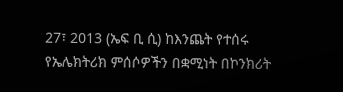27፣ 2013 (ኤፍ ቢ ሲ) ከእንጨት የተሰሩ የኤሌክትሪክ ምሰሶዎችን በቋሚነት በኮንክሪት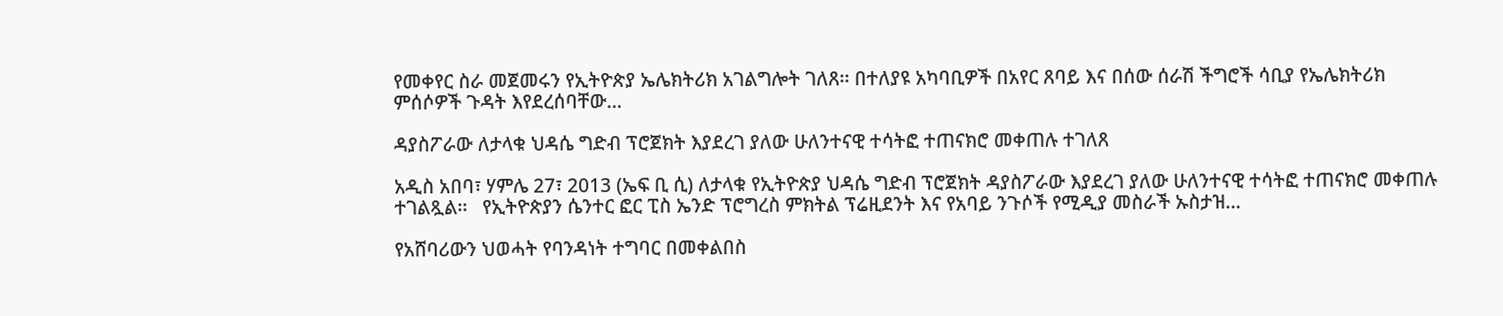የመቀየር ስራ መጀመሩን የኢትዮጵያ ኤሌክትሪክ አገልግሎት ገለጸ፡፡ በተለያዩ አካባቢዎች በአየር ጸባይ እና በሰው ሰራሽ ችግሮች ሳቢያ የኤሌክትሪክ ምሰሶዎች ጉዳት እየደረሰባቸው…

ዳያስፖራው ለታላቁ ህዳሴ ግድብ ፕሮጀክት እያደረገ ያለው ሁለንተናዊ ተሳትፎ ተጠናክሮ መቀጠሉ ተገለጸ

አዲስ አበባ፣ ሃምሌ 27፣ 2013 (ኤፍ ቢ ሲ) ለታላቁ የኢትዮጵያ ህዳሴ ግድብ ፕሮጀክት ዳያስፖራው እያደረገ ያለው ሁለንተናዊ ተሳትፎ ተጠናክሮ መቀጠሉ ተገልጿል፡፡   የኢትዮጵያን ሴንተር ፎር ፒስ ኤንድ ፕሮግረስ ምክትል ፕሬዚደንት እና የአባይ ንጉሶች የሚዲያ መስራች ኡስታዝ…

የአሸባሪውን ህወሓት የባንዳነት ተግባር በመቀልበስ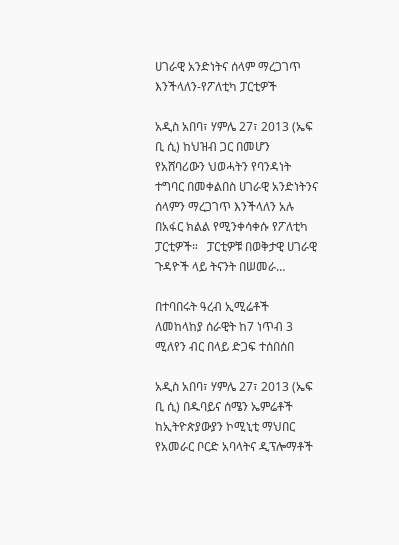ሀገራዊ አንድነትና ሰላም ማረጋገጥ እንችላለን-የፖለቲካ ፓርቲዎች

አዲስ አበባ፣ ሃምሌ 27፣ 2013 (ኤፍ ቢ ሲ) ከህዝብ ጋር በመሆን የአሸባሪውን ህወሓትን የባንዳነት ተግባር በመቀልበስ ሀገራዊ አንድነትንና ሰላምን ማረጋገጥ እንችላለን አሉ በአፋር ክልል የሚንቀሳቀሱ የፖለቲካ ፓርቲዎች።   ፓርቲዎቹ በወቅታዊ ሀገራዊ ጉዳዮች ላይ ትናንት በሠመራ…

በተባበሩት ዓረብ ኢሚሬቶች ለመከላከያ ሰራዊት ከ7 ነጥብ 3 ሚለየን ብር በላይ ድጋፍ ተሰበሰበ

አዲስ አበባ፣ ሃምሌ 27፣ 2013 (ኤፍ ቢ ሲ) በዱባይና ሰሜን ኤምሬቶች ከኢትዮጵያውያን ኮሚኒቲ ማህበር የአመራር ቦርድ አባላትና ዲፕሎማቶች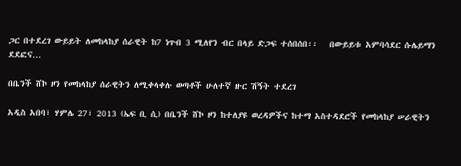ጋር በተደረገ ውይይት ለመከላከያ ሰራዊት ከ7 ነጥብ 3 ሚለየን ብር በላይ ድጋፍ ተሰበሰበ፡፡   በውይይቱ አምባሳደር ሱሌይማን ደደፎና…

በቤንች ሸኮ ዞን የመከላከያ ሰራዊትን ለሚቀላቀሉ ወጣቶች ሁለተኛ ዙር ሽኝት ተደረገ

አዲስ አበባ፣ ሃምሌ 27፣ 2013 (ኤፍ ቢ ሲ) በቤንች ሸኮ ዞን ከተለያዩ ወረዳዎችና ከተማ አስተዳደሮች የመከላከያ ሠራዊትን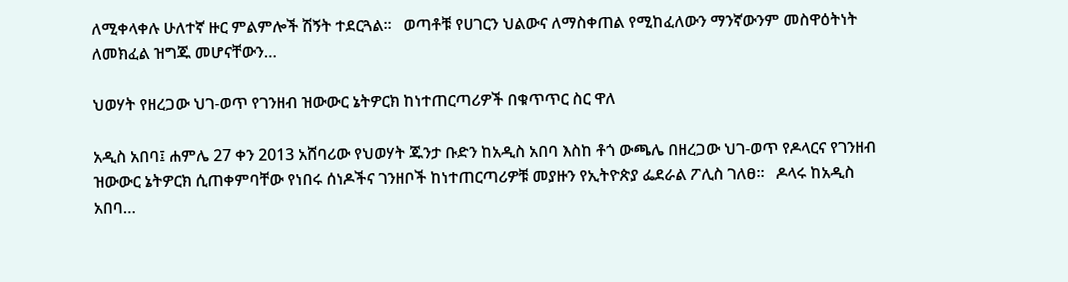ለሚቀላቀሉ ሁለተኛ ዙር ምልምሎች ሽኝት ተደርጓል፡፡   ወጣቶቹ የሀገርን ህልውና ለማስቀጠል የሚከፈለውን ማንኛውንም መስዋዕትነት ለመክፈል ዝግጁ መሆናቸውን…

ህወሃት የዘረጋው ህገ-ወጥ የገንዘብ ዝውውር ኔትዎርክ ከነተጠርጣሪዎች በቁጥጥር ስር ዋለ

አዲስ አበባ፤ ሐምሌ 27 ቀን 2013 አሸባሪው የህወሃት ጁንታ ቡድን ከአዲስ አበባ እስከ ቶጎ ውጫሌ በዘረጋው ህገ-ወጥ የዶላርና የገንዘብ ዝውውር ኔትዎርክ ሲጠቀምባቸው የነበሩ ሰነዶችና ገንዘቦች ከነተጠርጣሪዎቹ መያዙን የኢትዮጵያ ፌደራል ፖሊስ ገለፀ፡፡   ዶላሩ ከአዲስ አበባ…